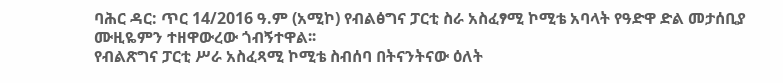ባሕር ዳር: ጥር 14/2016 ዓ.ም (አሚኮ) የብልፅግና ፓርቲ ስራ አስፈፃሚ ኮሚቴ አባላት የዓድዋ ድል መታሰቢያ ሙዚዬምን ተዘዋውረው ጎብኝተዋል፡፡
የብልጽግና ፓርቲ ሥራ አስፈጻሚ ኮሚቴ ስብሰባ በትናንትናው ዕለት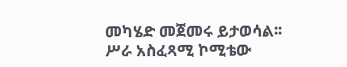መካሄድ መጀመሩ ይታወሳል፡፡
ሥራ አስፈጻሚ ኮሚቴው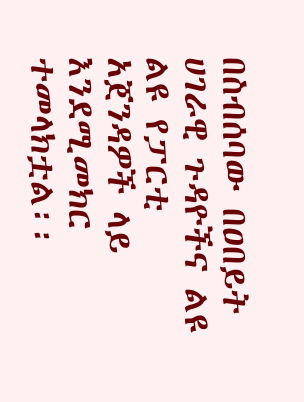በስብሰባው በዐበይት ሀገራዊ ጉዳዮችና ልዩ ልዩ የፓርቲ አጀንዳዎች ላይ እንደሚመክር ተመላክቷል፡፡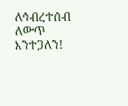ለኅብረተሰብ ለውጥ እንተጋለን!